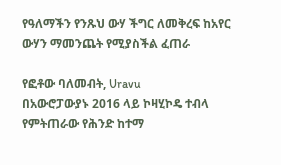የዓለማችን የንጹህ ውሃ ችግር ለመቅረፍ ከአየር ውሃን ማመንጨት የሚያስችል ፈጠራ

የፎቶው ባለመብት, Uravu
በአውሮፓውያኑ 2016 ላይ ኮዛሂኮዴ ተብላ የምትጠራው የሕንድ ከተማ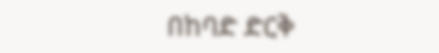በከባድ ድርቅ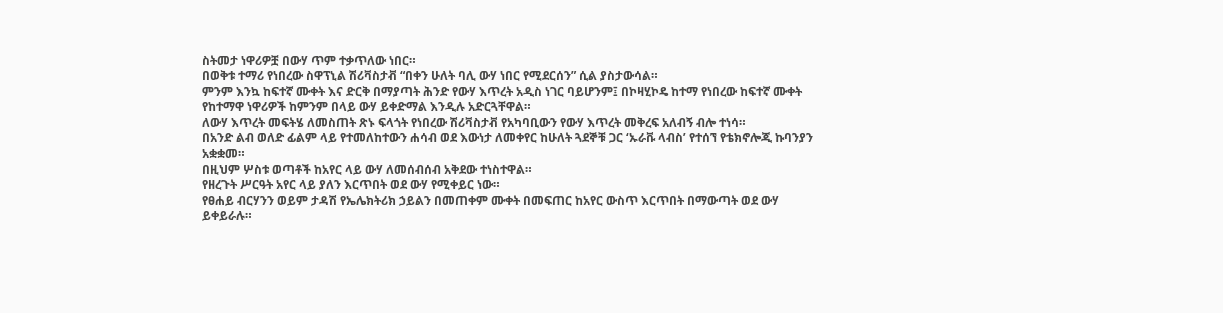ስትመታ ነዋሪዎቿ በውሃ ጥም ተቃጥለው ነበር።
በወቅቱ ተማሪ የነበረው ስዋፕኒል ሽሪቫስታቭ “በቀን ሁለት ባሊ ውሃ ነበር የሚደርሰን” ሲል ያስታውሳል።
ምንም እንኳ ከፍተኛ ሙቀት እና ድርቅ በማያጣት ሕንድ የውሃ እጥረት አዲስ ነገር ባይሆንም፤ በኮዛሂኮዴ ከተማ የነበረው ከፍተኛ ሙቀት የከተማዋ ነዋሪዎች ከምንም በላይ ውሃ ይቀድማል እንዲሉ አድርጓቸዋል።
ለውሃ እጥረት መፍትሄ ለመስጠት ጽኑ ፍላጎት የነበረው ሽሪቫስታቭ የአካባቢውን የውሃ እጥረት መቅረፍ አለብኝ ብሎ ተነሳ።
በአንድ ልብ ወለድ ፊልም ላይ የተመለከተውን ሐሳብ ወደ እውነታ ለመቀየር ከሁለት ጓደኞቹ ጋር ‘ኡራቩ ላብስ’ የተሰኘ የቴክኖሎጂ ኩባንያን አቋቋመ።
በዚህም ሦስቱ ወጣቶች ከአየር ላይ ውሃ ለመሰብሰብ አቅደው ተነስተዋል።
የዘረጉት ሥርዓት አየር ላይ ያለን እርጥበት ወደ ውሃ የሚቀይር ነው።
የፀሐይ ብርሃንን ወይም ታዳሽ የኤሌክትሪክ ኃይልን በመጠቀም ሙቀት በመፍጠር ከአየር ውስጥ እርጥበት በማውጣት ወደ ውሃ ይቀይራሉ።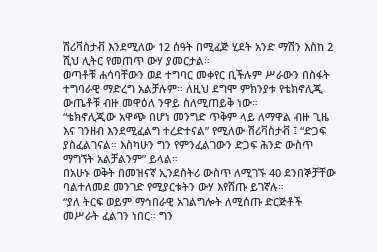ሽሪቫስታቭ እንደሚለው 12 ሰዓት በሚፈጅ ሂደት አንድ ማሽን እስከ 2 ሺህ ሊትር የመጠጥ ውሃ ያመርታል።
ወጣቶቹ ሐሳባቸውን ወደ ተግባር መቀየር ቢችሉም ሥራውን በስፋት ተግባራዊ ማድረግ አልቻሉም። ለዚህ ደግሞ ምክንያቱ የቴክኖሊጂ ውጤቶቹ ብዙ መዋዕለ ንዋይ ስለሚጠይቅ ነው።
“ቴክኖሊጂው አዋጭ በሆነ መንግድ ጥቅም ላይ ለማዋል ብዙ ጊዜ እና ገንዘብ እንደሚፈልግ ተረድተናል” የሚለው ሽሪቫስታቭ ፤ “ድጋፍ ያስፈልገናል። እስካሁን ግን የምንፈልገውን ድጋፍ ሕንድ ውስጥ ማግኘት አልቻልንም” ይላል።
በአሁኑ ወቅት በመዝናኛ ኢንደስትሪ ውስጥ ለሚገኙ 40 ደንበኞቻቸው ባልተለመደ መንገድ የሚያርቱትን ውሃ እየሸጡ ይገኛሉ።
“ያለ ትርፍ ወይም ማኅበራዊ አገልግሎት ለሚሰጡ ድርጅቶች መሥራት ፈልገን ነበር። ግን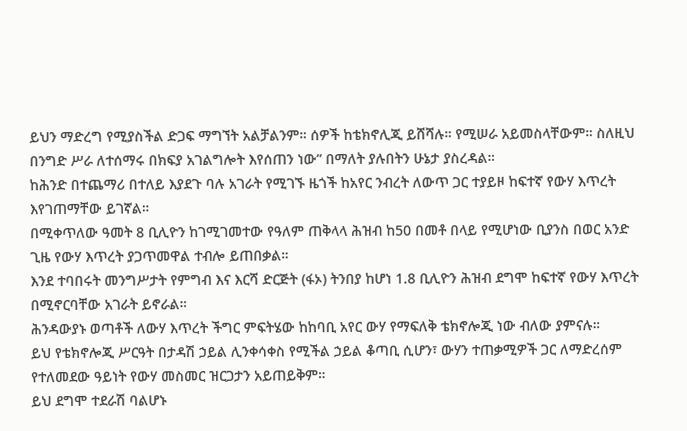ይህን ማድረግ የሚያስችል ድጋፍ ማግኘት አልቻልንም። ሰዎች ከቴክኖሊጂ ይሸሻሉ። የሚሠራ አይመስላቸውም። ስለዚህ በንግድ ሥራ ለተሰማሩ በክፍያ አገልግሎት እየሰጠን ነው” በማለት ያሉበትን ሁኔታ ያስረዳል።
ከሕንድ በተጨማሪ በተለይ እያደጉ ባሉ አገራት የሚገኙ ዜጎች ከአየር ንብረት ለውጥ ጋር ተያይዞ ከፍተኛ የውሃ እጥረት እየገጠማቸው ይገኛል።
በሚቀጥለው ዓመት 8 ቢሊዮን ከገሚገመተው የዓለም ጠቅላላ ሕዝብ ከ50 በመቶ በላይ የሚሆነው ቢያንስ በወር አንድ ጊዜ የውሃ እጥረት ያጋጥመዋል ተብሎ ይጠበቃል።
እንደ ተባበሩት መንግሥታት የምግብ እና እርሻ ድርጅት (ፋኦ) ትንበያ ከሆነ 1.8 ቢሊዮን ሕዝብ ደግሞ ከፍተኛ የውሃ እጥረት በሚኖርባቸው አገራት ይኖራል።
ሕንዳውያኑ ወጣቶች ለውሃ እጥረት ችግር ምፍትሄው ከከባቢ አየር ውሃ የማፍለቅ ቴክኖሎጂ ነው ብለው ያምናሉ።
ይህ የቴክኖሎጂ ሥርዓት በታዳሽ ኃይል ሊንቀሳቀስ የሚችል ኃይል ቆጣቢ ሲሆን፣ ውሃን ተጠቃሚዎች ጋር ለማድረሰም የተለመደው ዓይነት የውሃ መስመር ዝርጋታን አይጠይቅም።
ይህ ደግሞ ተደራሽ ባልሆኑ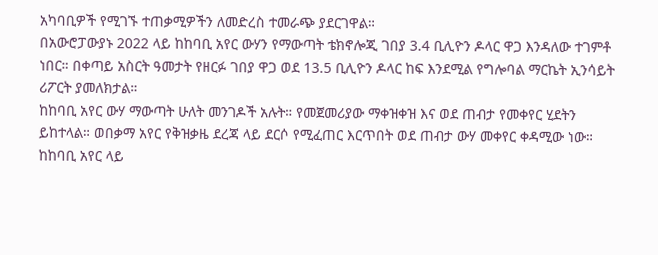አካባቢዎች የሚገኙ ተጠቃሚዎችን ለመድረስ ተመራጭ ያደርገዋል።
በአውሮፓውያኑ 2022 ላይ ከከባቢ አየር ውሃን የማውጣት ቴክኖሎጂ ገበያ 3.4 ቢሊዮን ዶላር ዋጋ እንዳለው ተገምቶ ነበር። በቀጣይ አስርት ዓመታት የዘርፉ ገበያ ዋጋ ወደ 13.5 ቢሊዮን ዶላር ከፍ እንደሚል የግሎባል ማርኬት ኢንሳይት ሪፖርት ያመለክታል።
ከከባቢ አየር ውሃ ማውጣት ሁለት መንገዶች አሉት። የመጀመሪያው ማቀዝቀዝ እና ወደ ጠብታ የመቀየር ሂደትን ይከተላል። ወበቃማ አየር የቅዝቃዜ ደረጃ ላይ ደርሶ የሚፈጠር እርጥበት ወደ ጠብታ ውሃ መቀየር ቀዳሚው ነው።
ከከባቢ አየር ላይ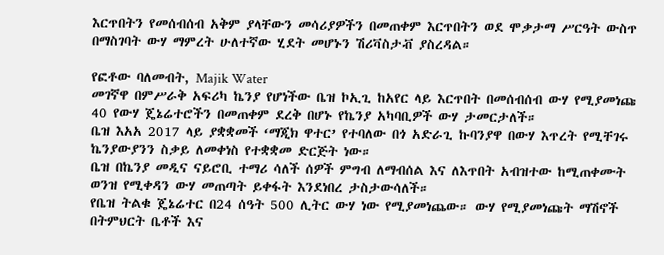እርጥበትን የመሰብሰብ አቅም ያላቸውን መሳሪያዎችን በመጠቀም እርጥበትን ወደ ሞቃታማ ሥርዓት ውስጥ በማስገባት ውሃ ማምረት ሁለተኛው ሂደት መሆኑን ሽሪቫስታቭ ያስረዳል።

የፎቶው ባለመብት, Majik Water
መገኛዋ በምሥራቅ አፍሪካ ኬንያ የሆነችው ቤዝ ኮኢጊ ከአየር ላይ እርጥበት በመሰብሰብ ውሃ የሚያመነጩ 40 የውሃ ጄኔሬተሮችን በመጠቀም ደረቅ በሆኑ የኬንያ አካባቢዎች ውሃ ታመርታለች።
ቤዝ እአአ 2017 ላይ ያቋቋመች ‘ማጂክ ዋተር’ የተባለው በጎ አድራጊ ኩባንያዋ በውሃ እጥረት የሚቸገሩ ኬንያውያንን ስቃይ ለመቀነስ የተቋቋመ ድርጅት ነው።
ቤዝ በኬንያ መዲና ናይሮቢ ተማሪ ሳለች ሰዎች ምግብ ለማብሰል እና ለእጥበት አብዝተው ከሚጠቀሙት ወንዝ የሚቀዳን ውሃ መጠጣት ይቀፋት እንደነበረ ታስታውሳለች።
የቤዝ ትልቁ ጄኔሬተር በ24 ሰዓት 500 ሊትር ውሃ ነው የሚያመነጨው። ውሃ የሚያመነጩት ማሽኖች በትምህርት ቤቶች እና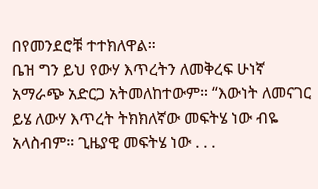በየመንደሮቹ ተተክለዋል።
ቤዝ ግን ይህ የውሃ እጥረትን ለመቅረፍ ሁነኛ አማራጭ አድርጋ አትመለከተውም። “እውነት ለመናገር ይሄ ለውሃ እጥረት ትክክለኛው መፍትሄ ነው ብዬ አላስብም። ጊዜያዊ መፍትሄ ነው . . .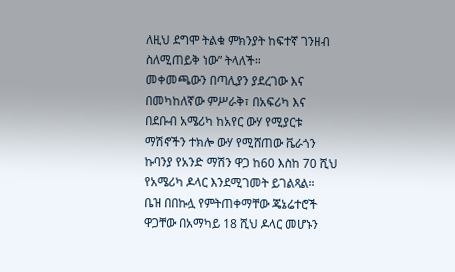ለዚህ ደግሞ ትልቁ ምክንያት ከፍተኛ ገንዘብ ስለሚጠይቅ ነው” ትላለች።
መቀመጫውን በጣሊያን ያደረገው እና በመካከለኛው ምሥራቅ፣ በአፍሪካ እና በደቡብ አሜሪካ ከአየር ውሃ የሚያርቱ ማሽኖችን ተክሎ ውሃ የሚሸጠው ቬራጎን ኩባንያ የአንድ ማሽን ዋጋ ከ60 እስከ 70 ሺህ የአሜሪካ ዶላር እንደሚገመት ይገልጻል።
ቤዝ በበኩሏ የምትጠቀማቸው ጄኔሬተሮች ዋጋቸው በአማካይ 18 ሺህ ዶላር መሆኑን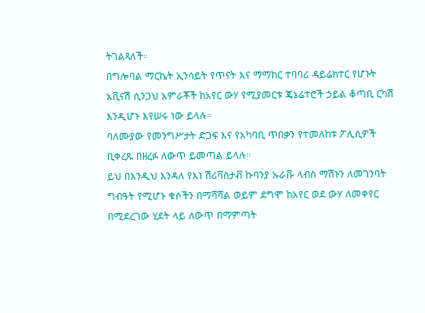ትገልጻለች።
በግሎባል ማርኬት ኢንሳይት የጥናት እና ማማከር ተባባሪ ዳይሬክተር የሆኑት አቪናሽ ሲንጋህ አምራቾች ከአየር ውሃ የሚያመርቱ ጄኔሬተሮች ኃይል ቆጣቢ ርካሽ እንዲሆኑ እየሠሩ ነው ይላሉ።
ባለሙያው የመንግሥታት ድጋፍ እና የአካባቢ ጥበቃን የተመለከቱ ፖሊሲዎች ቢቀረጹ በዘረፉ ለውጥ ይመጣል ይላሉ።
ይህ በእንዲህ እንዳለ የእነ ሽሪቫስታቭ ኩባንያ ኡራቩ ላብስ ማሽኑን ለመገንባት ግብዓት የሚሆኑ ቁሶችን በማሻሻል ወይም ደግሞ ከአየር ወደ ውሃ ለመቀየር በሚደረገው ሂደት ላይ ለውጥ በማምጣት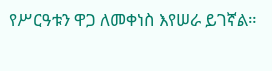የሥርዓቱን ዋጋ ለመቀነስ እየሠራ ይገኛል።